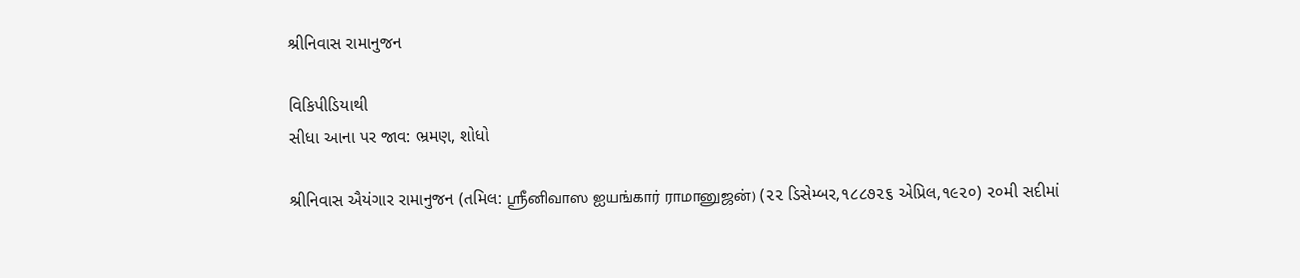શ્રીનિવાસ રામાનુજન

વિકિપીડિયાથી
સીધા આના પર જાવ: ભ્રમણ, શોધો

શ્રીનિવાસ ઐયંગાર રામાનુજન (તમિલ: ஸ்ரீனிவாஸ ஐயங்கார் ராமானுஜன்) (૨૨ ડિસેમ્બર,૧૮૮૭૨૬ એપ્રિલ,૧૯૨૦) ૨૦મી સદીમાં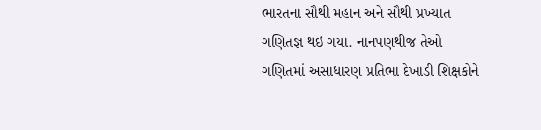ભારતના સૌથી મહાન અને સૌથી પ્રખ્યાત ગણિતજ્ઞ થઇ ગયા. નાનપણથીજ તેઓ ગણિતમાં અસાધારણ પ્રતિભા દેખાડી શિક્ષકોને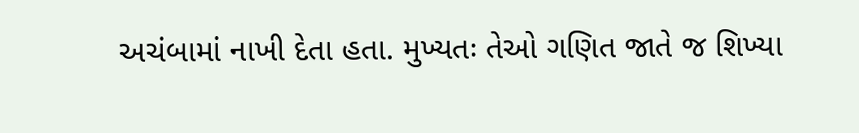અચંબામાં નાખી દેતા હતા. મુખ્યતઃ તેઓ ગણિત જાતે જ શિખ્યા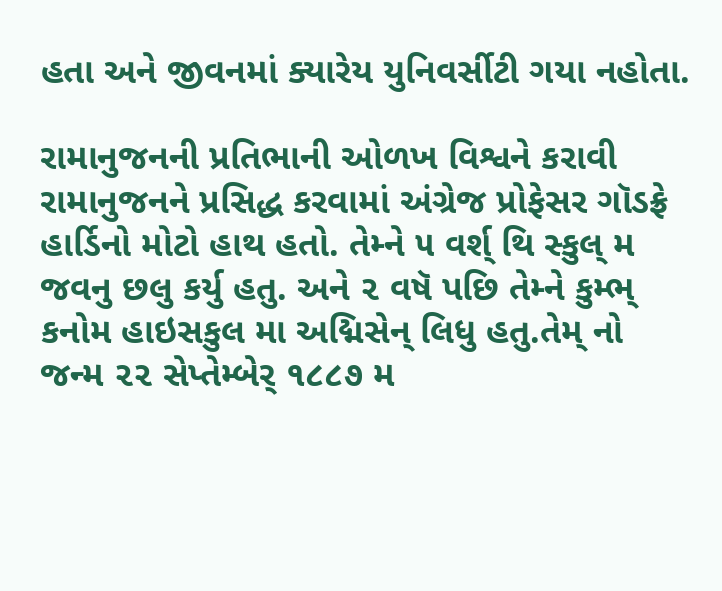હતા અને જીવનમાં ક્યારેય યુનિવર્સીટી ગયા નહોતા.

રામાનુજનની પ્રતિભાની ઓળખ વિશ્વને કરાવી રામાનુજનને પ્રસિદ્ધ કરવામાં અંગ્રેજ પ્રોફેસર ગૉડફ્રે હાર્ડિનો મોટો હાથ હતો. તેમ્ને ૫ વર્શ્ થિ સ્કુલ્ મ જવનુ છલુ કર્યુ હતુ. અને ૨ વષૅ પછિ તેમ્ને કુમ્ભ્ કનોમ હાઇસકુલ મા અદ્મિસેન્ લિધુ હતુ.તેમ્ નો જન્મ ૨૨ સેપ્તેમ્બેર્ ૧૮૮૭ મ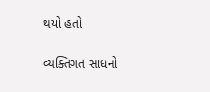થયો હતો

વ્યક્તિગત સાધનો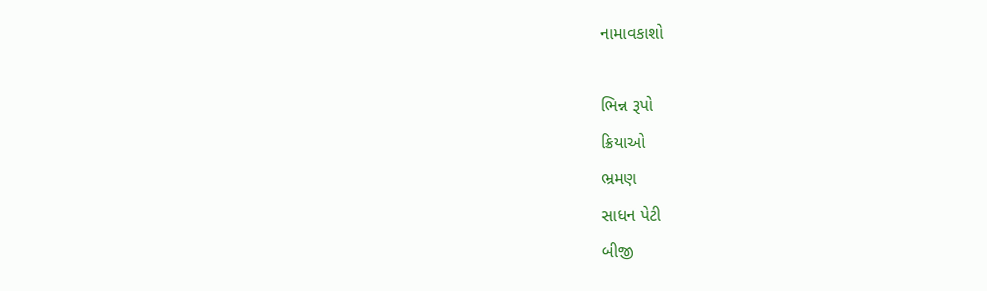નામાવકાશો

ભિન્ન રૂપો
ક્રિયાઓ
ભ્રમણ
સાધન પેટી
બીજી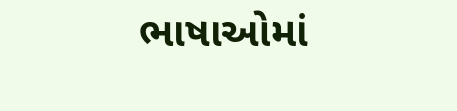ભાષાઓમાં